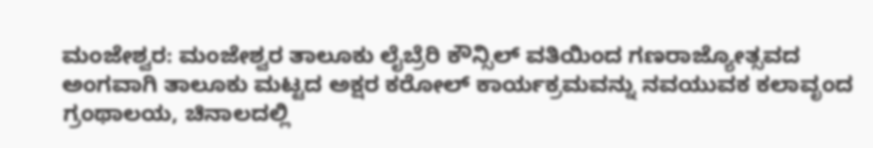ಮಂಜೇಶ್ವರ: ಮಂಜೇಶ್ವರ ತಾಲೂಕು ಲೈಬ್ರೆರಿ ಕೌನ್ಸಿಲ್ ವತಿಯಿಂದ ಗಣರಾಜ್ಯೋತ್ಸವದ ಅಂಗವಾಗಿ ತಾಲೂಕು ಮಟ್ಟದ ಅಕ್ಷರ ಕರೋಲ್ ಕಾರ್ಯಕ್ರಮವನ್ನು ನವಯುವಕ ಕಲಾವೃಂದ ಗ್ರಂಥಾಲಯ, ಚಿನಾಲದಲ್ಲಿ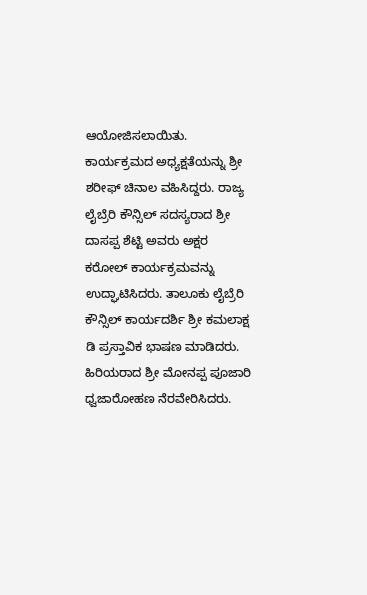ಆಯೋಜಿಸಲಾಯಿತು.
ಕಾರ್ಯಕ್ರಮದ ಅಧ್ಯಕ್ಷತೆಯನ್ನು ಶ್ರೀ ಶರೀಫ್ ಚಿನಾಲ ವಹಿಸಿದ್ದರು. ರಾಜ್ಯ ಲೈಬ್ರೆರಿ ಕೌನ್ಸಿಲ್ ಸದಸ್ಯರಾದ ಶ್ರೀ ದಾಸಪ್ಪ ಶೆಟ್ಟಿ ಅವರು ಅಕ್ಷರ ಕರೋಲ್ ಕಾರ್ಯಕ್ರಮವನ್ನು ಉದ್ಘಾಟಿಸಿದರು. ತಾಲೂಕು ಲೈಬ್ರೆರಿ ಕೌನ್ಸಿಲ್ ಕಾರ್ಯದರ್ಶಿ ಶ್ರೀ ಕಮಲಾಕ್ಷ ಡಿ ಪ್ರಸ್ತಾವಿಕ ಭಾಷಣ ಮಾಡಿದರು. ಹಿರಿಯರಾದ ಶ್ರೀ ಮೋನಪ್ಪ ಪೂಜಾರಿ ಧ್ವಜಾರೋಹಣ ನೆರವೇರಿಸಿದರು.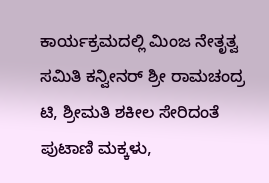ಕಾರ್ಯಕ್ರಮದಲ್ಲಿ ಮಿಂಜ ನೇತೃತ್ವ ಸಮಿತಿ ಕನ್ವೀನರ್ ಶ್ರೀ ರಾಮಚಂದ್ರ ಟಿ, ಶ್ರೀಮತಿ ಶಕೀಲ ಸೇರಿದಂತೆ ಪುಟಾಣಿ ಮಕ್ಕಳು,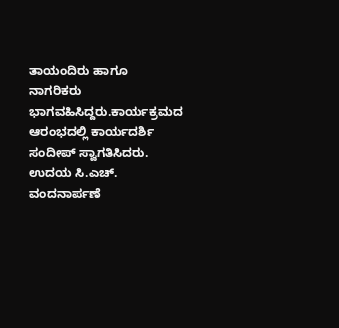ತಾಯಂದಿರು ಹಾಗೂ ನಾಗರಿಕರು ಭಾಗವಹಿಸಿದ್ದರು.ಕಾರ್ಯಕ್ರಮದ ಆರಂಭದಲ್ಲಿ ಕಾರ್ಯದರ್ಶಿ ಸಂದೀಪ್ ಸ್ವಾಗತಿಸಿದರು. ಉದಯ ಸಿ.ಎಚ್. ವಂದನಾರ್ಪಣೆ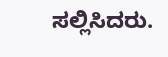ಸಲ್ಲಿಸಿದರು.